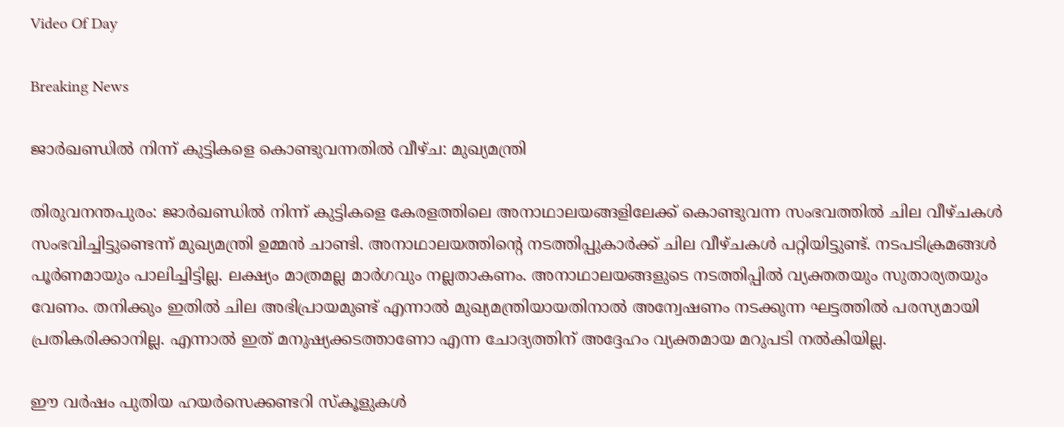Video Of Day

Breaking News

ജാര്‍ഖണ്ഡില്‍ നിന്ന് കുട്ടികളെ കൊണ്ടുവന്നതില്‍ വീഴ്ച: മുഖ്യമന്ത്രി

തിരുവനന്തപുരം: ജാര്‍ഖണ്ഡില്‍ നിന്ന് കുട്ടികളെ കേരളത്തിലെ അനാഥാലയങ്ങളിലേക്ക് കൊണ്ടുവന്ന സംഭവത്തില്‍ ചില വീഴ്ചകള്‍ സംഭവിച്ചിട്ടുണ്ടെന്ന് മുഖ്യമന്ത്രി ഉമ്മന്‍ ചാണ്ടി. അനാഥാലയത്തിന്റെ നടത്തിപ്പുകാര്‍ക്ക് ചില വീഴ്ചകള്‍ പറ്റിയിട്ടുണ്ട്. നടപടിക്രമങ്ങള്‍ പൂര്‍ണമായും പാലിച്ചിട്ടില്ല. ലക്ഷ്യം മാത്രമല്ല മാര്‍ഗവും നല്ലതാകണം. അനാഥാലയങ്ങളുടെ നടത്തിപ്പില്‍ വ്യക്തതയും സുതാര്യതയും വേണം. തനിക്കും ഇതില്‍ ചില അഭിപ്രായമുണ്ട് എന്നാല്‍ മുഖ്യമന്ത്രിയായതിനാല്‍ അന്വേഷണം നടക്കുന്ന ഘട്ടത്തില്‍ പരസ്യമായി പ്രതികരിക്കാനില്ല. എന്നാല്‍ ഇത് മനുഷ്യക്കടത്താണോ എന്ന ചോദ്യത്തിന് അദ്ദേഹം വ്യക്തമായ മറുപടി നല്‍കിയില്ല.

ഈ വര്‍ഷം പുതിയ ഹയര്‍സെക്കണ്ടറി സ്‌കൂളുകള്‍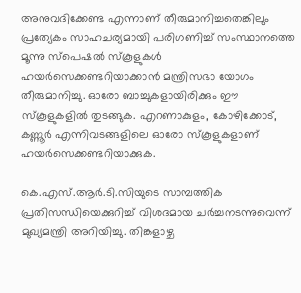അനുവദിക്കേണ്ട എന്നാണ് തീരുമാനിച്ചതെങ്കിലും പ്രത്യേകം സാഹചര്യമായി പരിഗണിച്ച് സംസ്ഥാനത്തെ മൂന്നു സ്‌പെഷല്‍ സ്‌കൂളുകള്‍ ഹയര്‍സെക്കണ്ടറിയാക്കാന്‍ മന്ത്രിസഭാ യോഗം തീരുമാനിച്ചു. ഓരോ ബാച്ചുകളായിരിക്കും ഈ സ്‌കൂളുകളില്‍ തുടങ്ങുക. എറണാകുളം, കോഴിക്കോട്, കണ്ണൂര്‍ എന്നിവടങ്ങളിലെ ഓരോ സ്‌കൂളുകളാണ് ഹയര്‍സെക്കണ്ടറിയാക്കുക.

കെ.എസ്.ആര്‍.ടി.സിയുടെ സാമ്പത്തിക പ്രതിസന്ധിയെക്കുറിച്ച് വിശദമായ ചര്‍ച്ചനടന്നുവെന്ന് മുഖ്യമന്ത്രി അറിയിച്ചു. തിങ്കളാഴ്ച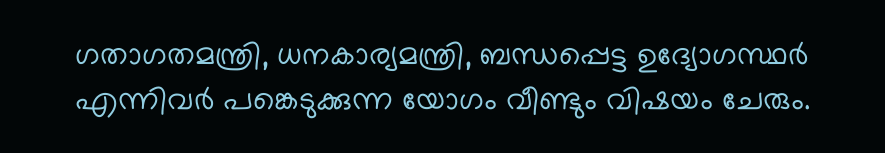ഗതാഗതമന്ത്രി, ധനകാര്യമന്ത്രി, ബന്ധപ്പെട്ട ഉദ്യോഗസ്ഥര്‍ എന്നിവര്‍ പങ്കെടുക്കുന്ന യോഗം വീണ്ടും വിഷയം ചേരും.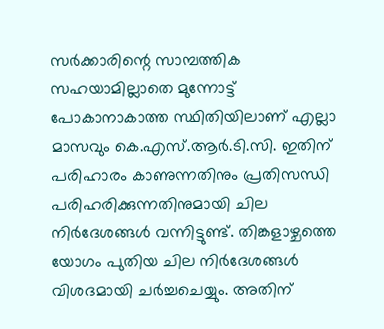സര്‍ക്കാരിന്റെ സാമ്പത്തിക സഹയാമില്ലാതെ മുന്നോട്ട് പോകാനാകാത്ത സ്ഥിതിയിലാണ് എല്ലാ മാസവും കെ.എസ്.ആര്‍.ടി.സി. ഇതിന് പരിഹാരം കാണുന്നതിനും പ്രതിസന്ധി പരിഹരിക്കുന്നതിനുമായി ചില നിര്‍ദേശങ്ങള്‍ വന്നിട്ടുണ്ട്. തിങ്കളാഴ്ചത്തെ യോഗം പുതിയ ചില നിര്‍ദേശങ്ങള്‍ വിശദമായി ചര്‍ച്ചചെയ്യും. അതിന്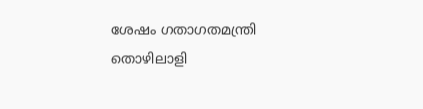ശേഷം ഗതാഗതമന്ത്രി തൊഴിലാളി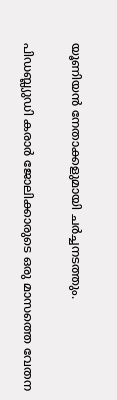യൂണിയന്‍ നേതാക്കളുമായി ചര്‍ച്ചനടത്തും.

പിഡബ്ല്യുഡി കരാര്‍ ജോലിക്കാരുടെ ഒരു മാസത്തെ വേതന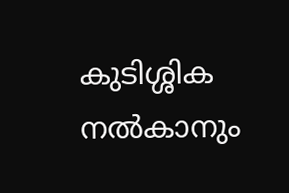കുടിശ്ശിക നല്‍കാനും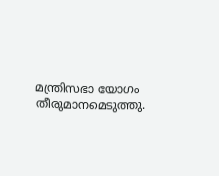മന്ത്രിസഭാ യോഗം തീരുമാനമെടുത്തു.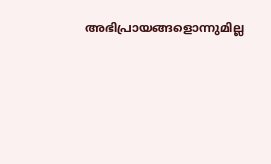അഭിപ്രായങ്ങളൊന്നുമില്ല